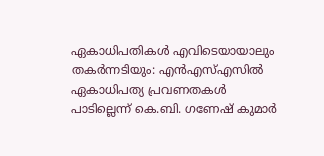ഏകാധിപതികൾ എവിടെയായാലും തകർന്നടിയും: എൻഎസ്എസിൽ ഏകാധിപത്യ പ്രവണതകൾ പാടില്ലെന്ന് കെ.ബി. ഗണേഷ് കുമാർ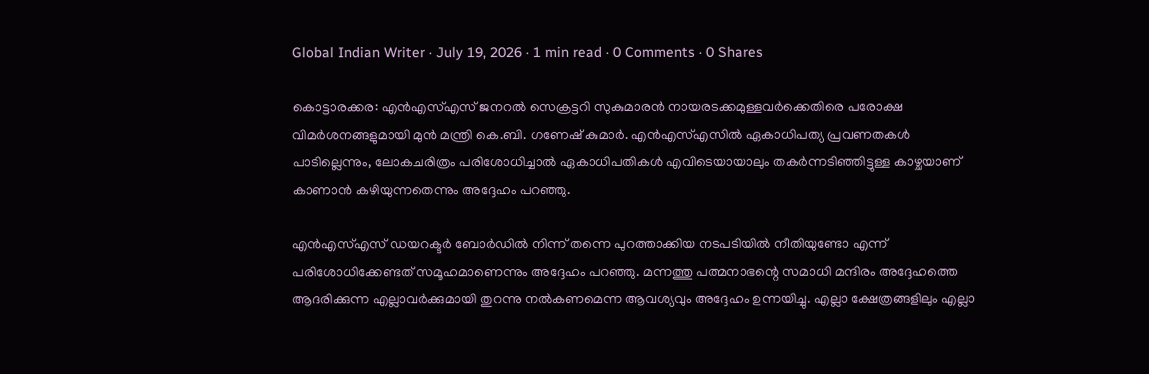Global Indian Writer · July 19, 2026 · 1 min read · 0 Comments · 0 Shares

കൊട്ടാരക്കര: എൻഎസ്എസ് ജനറൽ സെക്രട്ടറി സുകുമാരൻ നായരടക്കമുള്ളവർക്കെതിരെ പരോക്ഷ വിമർശനങ്ങളുമായി മുൻ മന്ത്രി കെ.ബി. ഗണേഷ് കുമാർ. എൻഎസ്എസിൽ ഏകാധിപത്യ പ്രവണതകൾ പാടില്ലെന്നും, ലോകചരിത്രം പരിശോധിച്ചാൽ ഏകാധിപതികൾ എവിടെയായാലും തകർന്നടിഞ്ഞിട്ടുള്ള കാഴ്ചയാണ് കാണാൻ കഴിയുന്നതെന്നും അദ്ദേഹം പറഞ്ഞു.

എൻഎസ്എസ് ഡയറക്ടർ ബോർഡിൽ നിന്ന് തന്നെ പുറത്താക്കിയ നടപടിയിൽ നീതിയുണ്ടോ എന്ന് പരിശോധിക്കേണ്ടത് സമൂഹമാണെന്നും അദ്ദേഹം പറഞ്ഞു. മന്നത്തു പത്മനാഭന്റെ സമാധി മന്ദിരം അദ്ദേഹത്തെ ആദരിക്കുന്ന എല്ലാവർക്കുമായി തുറന്നു നൽകണമെന്ന ആവശ്യവും അദ്ദേഹം ഉന്നയിച്ചു. എല്ലാ ക്ഷേത്രങ്ങളിലും എല്ലാ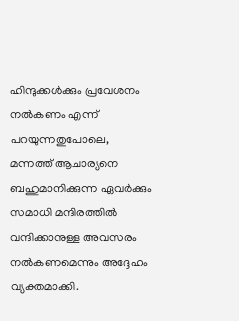ഹിന്ദുക്കൾക്കും പ്രവേശനം നൽകണം എന്ന് പറയുന്നതുപോലെ, മന്നത്ത് ആചാര്യനെ ബഹുമാനിക്കുന്ന ഏവർക്കും സമാധി മന്ദിരത്തിൽ വന്ദിക്കാനുള്ള അവസരം നൽകണമെന്നും അദ്ദേഹം വ്യക്തമാക്കി.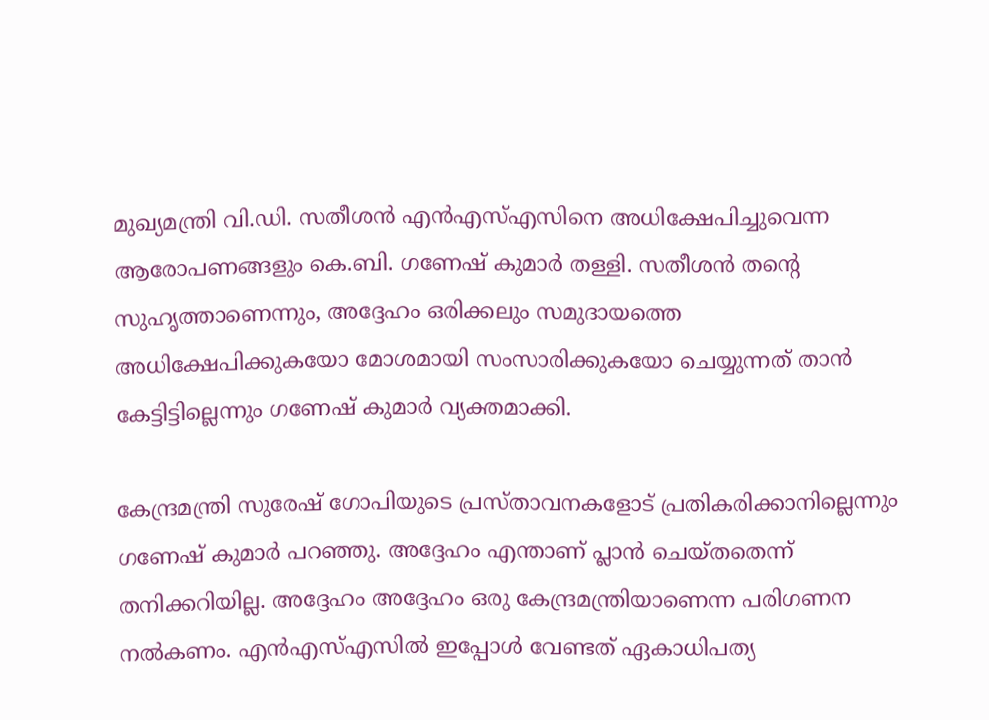മുഖ്യമന്ത്രി വി.ഡി. സതീശൻ എൻഎസ്എസിനെ അധിക്ഷേപിച്ചുവെന്ന ആരോപണങ്ങളും കെ.ബി. ഗണേഷ് കുമാർ തള്ളി. സതീശൻ തന്റെ സുഹൃത്താണെന്നും, അദ്ദേഹം ഒരിക്കലും സമുദായത്തെ അധിക്ഷേപിക്കുകയോ മോശമായി സംസാരിക്കുകയോ ചെയ്യുന്നത് താൻ കേട്ടിട്ടില്ലെന്നും ഗണേഷ് കുമാർ വ്യക്തമാക്കി.

കേന്ദ്രമന്ത്രി സുരേഷ് ഗോപിയുടെ പ്രസ്താവനകളോട് പ്രതികരിക്കാനില്ലെന്നും ഗണേഷ് കുമാർ പറഞ്ഞു. അദ്ദേഹം എന്താണ് പ്ലാൻ ചെയ്തതെന്ന് തനിക്കറിയില്ല. അദ്ദേഹം അദ്ദേഹം ഒരു കേന്ദ്രമന്ത്രിയാണെന്ന പരിഗണന നൽകണം. എൻഎസ്എസിൽ ഇപ്പോൾ വേണ്ടത് ഏകാധിപത്യ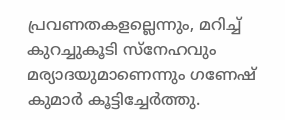പ്രവണതകളല്ലെന്നും, മറിച്ച് കുറച്ചുകൂടി സ്നേഹവും മര്യാദയുമാണെന്നും ഗണേഷ് കുമാർ കൂട്ടിച്ചേർത്തു.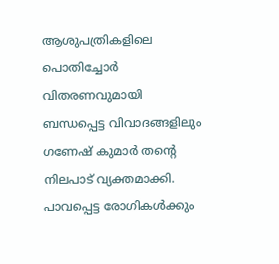ആശുപത്രികളിലെ പൊതിച്ചോർ വിതരണവുമായി ബന്ധപ്പെട്ട വിവാദങ്ങളിലും ഗണേഷ് കുമാർ തന്റെ നിലപാട് വ്യക്തമാക്കി. പാവപ്പെട്ട രോഗികൾക്കും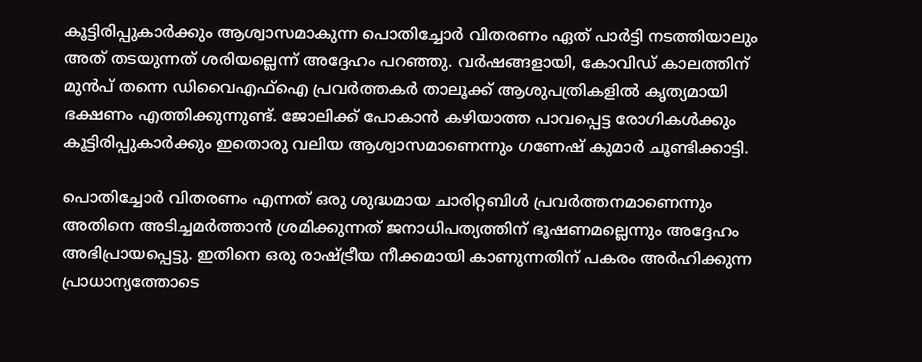കൂട്ടിരിപ്പുകാർക്കും ആശ്വാസമാകുന്ന പൊതിച്ചോർ വിതരണം ഏത് പാർട്ടി നടത്തിയാലും അത് തടയുന്നത് ശരിയല്ലെന്ന് അദ്ദേഹം പറഞ്ഞു. വർഷങ്ങളായി, കോവിഡ് കാലത്തിന് മുൻപ് തന്നെ ഡിവൈഎഫ്ഐ പ്രവർത്തകർ താലൂക്ക് ആശുപത്രികളിൽ കൃത്യമായി ഭക്ഷണം എത്തിക്കുന്നുണ്ട്. ജോലിക്ക് പോകാൻ കഴിയാത്ത പാവപ്പെട്ട രോഗികൾക്കും കൂട്ടിരിപ്പുകാർക്കും ഇതൊരു വലിയ ആശ്വാസമാണെന്നും ഗണേഷ് കുമാർ ചൂണ്ടിക്കാട്ടി.

പൊതിച്ചോർ വിതരണം എന്നത് ഒരു ശുദ്ധമായ ചാരിറ്റബിൾ പ്രവർത്തനമാണെന്നും അതിനെ അടിച്ചമർത്താൻ ശ്രമിക്കുന്നത് ജനാധിപത്യത്തിന് ഭൂഷണമല്ലെന്നും അദ്ദേഹം അഭിപ്രായപ്പെട്ടു. ഇതിനെ ഒരു രാഷ്ട്രീയ നീക്കമായി കാണുന്നതിന് പകരം അർഹിക്കുന്ന പ്രാധാന്യത്തോടെ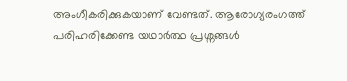അംഗീകരിക്കുകയാണ് വേണ്ടത്. ആരോഗ്യരംഗത്ത് പരിഹരിക്കേണ്ട യഥാർത്ഥ പ്രശ്നങ്ങൾ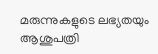മരുന്നുകളുടെ ലഭ്യതയും ആശുപത്രി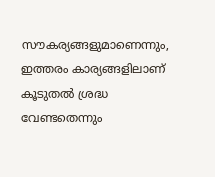സൗകര്യങ്ങളുമാണെന്നും, ഇത്തരം കാര്യങ്ങളിലാണ് കൂടുതൽ ശ്രദ്ധ വേണ്ടതെന്നും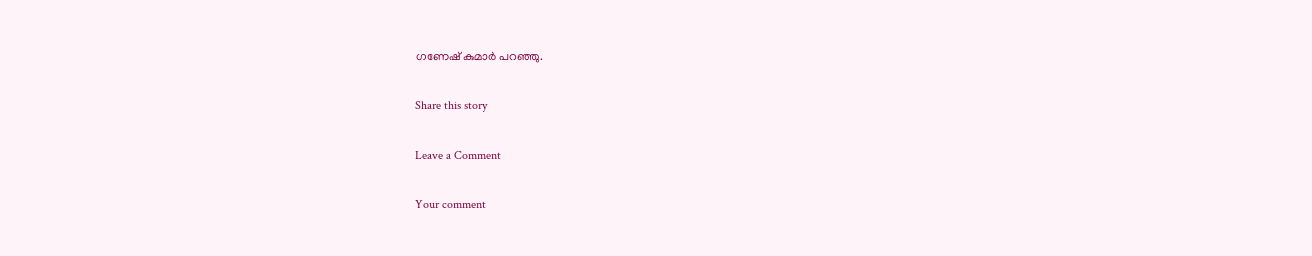ഗണേഷ് കുമാർ പറഞ്ഞു.

Share this story

Leave a Comment

Your comment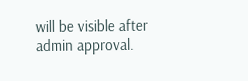will be visible after admin approval.